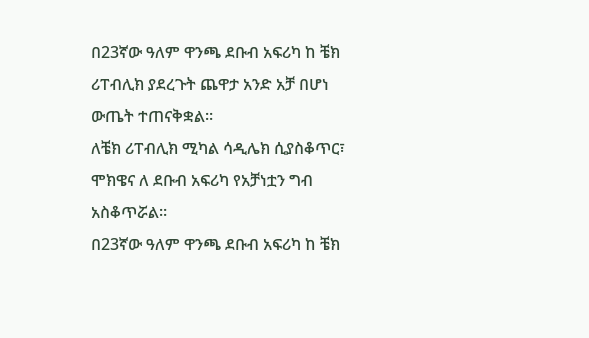በ23ኛው ዓለም ዋንጫ ደቡብ አፍሪካ ከ ቼክ ሪፐብሊክ ያደረጉት ጨዋታ አንድ አቻ በሆነ ውጤት ተጠናቅቋል።
ለቼክ ሪፐብሊክ ሚካል ሳዲሌክ ሲያስቆጥር፣ ሞክዌና ለ ደቡብ አፍሪካ የአቻነቷን ግብ አስቆጥሯል።
በ23ኛው ዓለም ዋንጫ ደቡብ አፍሪካ ከ ቼክ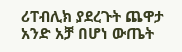ሪፐብሊክ ያደረጉት ጨዋታ አንድ አቻ በሆነ ውጤት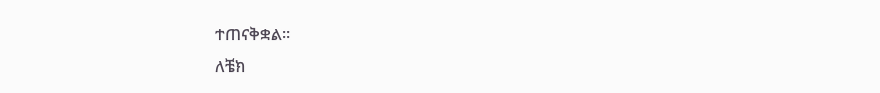ተጠናቅቋል።
ለቼክ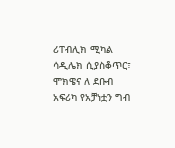ሪፐብሊክ ሚካል ሳዲሌክ ሲያስቆጥር፣ ሞክዌና ለ ደቡብ አፍሪካ የአቻነቷን ግብ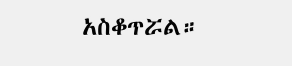አስቆጥሯል።